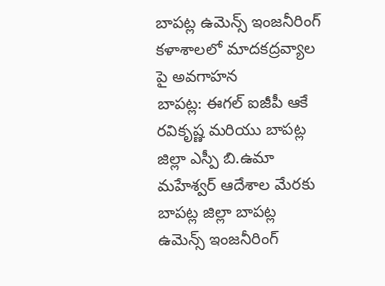బాపట్ల ఉమెన్స్ ఇంజనీరింగ్ కళాశాలలో మాదకద్రవ్యాల పై అవగాహన
బాపట్ల: ఈగల్ ఐజీపీ ఆకే రవికృష్ణ మరియు బాపట్ల జిల్లా ఎస్పీ బి.ఉమా మహేశ్వర్ ఆదేశాల మేరకు బాపట్ల జిల్లా బాపట్ల ఉమెన్స్ ఇంజనీరింగ్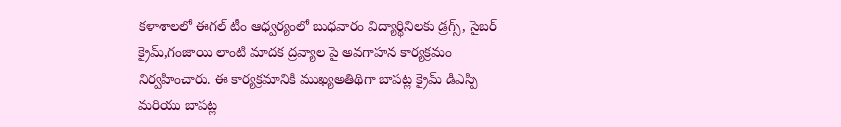కళాశాలలో ఈగల్ టీం ఆధ్వర్యంలో బుధవారం విద్యార్థినిలకు డ్రగ్స్, సైబర్ క్రైమ్,గంజాయి లాంటి మాదక ద్రవ్యాల పై అవగాహన కార్యక్రమం నిర్వహించారు. ఈ కార్యక్రమానికి ముఖ్యఅతిథిగా బాపట్ల క్రైమ్ డిఎస్పి మరియు బాపట్ల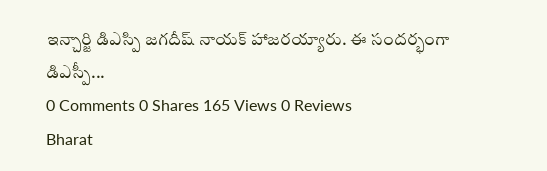ఇన్చార్జి డిఎస్పి జగదీష్ నాయక్ హాజరయ్యారు. ఈ సందర్భంగా డిఎస్పీ...
0 Comments 0 Shares 165 Views 0 Reviews
Bharat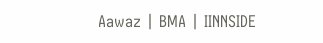Aawaz | BMA | IINNSIDE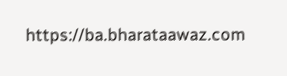https://ba.bharataawaz.com